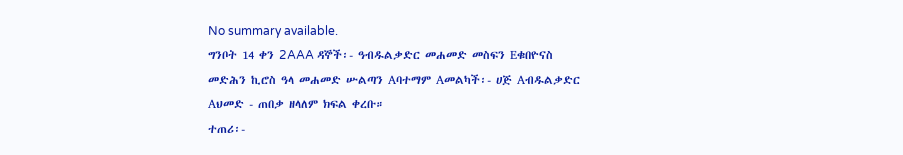No summary available.
ግንቦት 14 ቀን 2AAA ዳኞች፡- ዓብዱልቃድር መሐመድ መስፍን Eቁበዮናስ መድሕን ኪሮስ ዓላ መሐመድ ሡልጣን Aባተማም Aመልካች፡- ሀጅ Aብዱልቃድር Aህመድ - ጠበቃ ዘላለም ክፍል ቀረቡ።
ተጠሪ፡-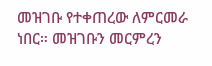መዝገቡ የተቀጠረው ለምርመራ ነበር። መዝገቡን መርምረን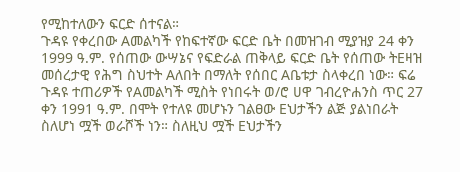የሚከተለውን ፍርድ ሰተናል።
ጉዳዩ የቀረበው Aመልካች የከፍተኛው ፍርድ ቤት በመዝገብ ሚያዝያ 24 ቀን 1999 ዓ.ም. የሰጠው ውሣኔና የፍድራል ጠቅላይ ፍርድ ቤት የሰጠው ትEዛዝ መሰረታዊ የሕግ ስህተት Aለበት በማለት የሰበር Aቤቱታ ስላቀረበ ነው። ፍሬ ጉዳዩ ተጠሪዎች የAመልካች ሚስት የነበሩት ወ/ሮ ሀዋ ገብረዮሐንስ ጥር 27 ቀን 1991 ዓ.ም. በሞት የተለዩ መሆኑን ገልፀው Eህታችን ልጅ ያልነበራት ስለሆነ ሟች ወራሾች ነን። ስለዚህ ሟች Eህታችን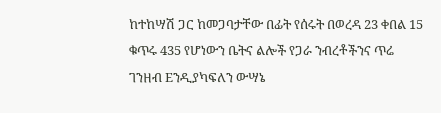ከተከሣሽ ጋር ከመጋባታቸው በፊት የሰሩት በወረዳ 23 ቀበል 15 ቁጥሩ 435 የሆነውን ቤትና ልሎች የጋራ ንብረቶችንና ጥሬ ገንዘብ Eንዲያካፍለን ውሣኔ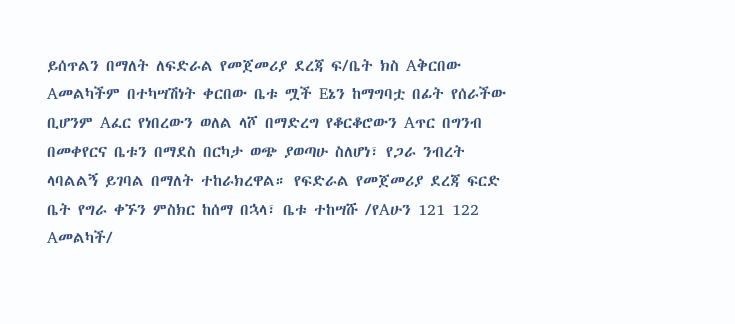ይሰጥልን በማለት ለፍድራል የመጀመሪያ ደረጃ ፍ/ቤት ክስ Aቅርበው Aመልካችም በተካሣሽነት ቀርበው ቤቱ ሟች Eኔን ከማግባቷ በፊት የሰራችው ቢሆንም Aፈር የነበረውን ወለል ላሾ በማድረግ የቆርቆሮውን Aጥር በግንብ በመቀየርና ቤቱን በማደስ በርካታ ወጭ ያወጣሁ ስለሆነ፣ የጋራ ንብረት ላባልልኝ ይገባል በማለት ተከራክረዋል። የፍድራል የመጀመሪያ ደረጃ ፍርድ ቤት የግራ ቀኙን ምስክር ከሰማ በኋላ፣ ቤቱ ተከሣሹ /የAሁን 121 122 Aመልካች/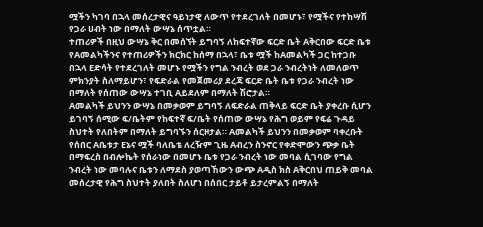ሟችን ካገባ በኋላ መሰረታዊና ዓይነታዊ ለውጥ የተደረገለት በመሆኑ፣ የሟችና የተከሣሽ የጋራ ሀብት ነው በማለት ውሣኔ ሰጥቷል።
ተጠሪዎች በዚህ ውሣኔ ቅር በመሰኘት ይግባኝ ለከፍተኛው ፍርድ ቤት Aቅርበው ፍርድ ቤቱ የAመልካችንና የተጠሪዎችን ክርክር ከሰማ በኋላ፣ ቤቱ ሟች ከAመልካች ጋር ከተጋቡ በኋላ Eድሳት የተደረገለት መሆኑ የሟችን የግል ንብረት ወደ ጋራ ንብረትነት ለመለወጥ ምክንያት ስለማይሆን፣ የፍድራል የመጀመሪያ ደረጃ ፍርድ ቤት ቤቱ የጋራ ንብረት ነው በማለት የሰጠው ውሣኔ ተገቢ Aይደለም በማለት ሽሮታል።
Aመልካች ይህንን ውሣኔ በመቃወም ይግባኝ ለፍድራል ጠቅላይ ፍርድ ቤት ያቀረቡ ሲሆን ይገባኝ ሰሚው ፍ/ቤትም የከፍተኛ ፍ/ቤት የሰጠው ውሣኔ የሕግ ወይም የፍሬ ጉዳይ ስህተት የለበትም በማለት ይግባኙን ሰርዞታል። Aመልካች ይህንን በመቃወም ባቀረቡት የሰበር Aቤቱታ Eኔና ሟች ባለቤቴ ለረዥም ጊዜ Aብረን ስንኖር የቀድሞውን ጭቃ ቤት በማፍረስ በብሎኬት የሰራነው በመሆኑ ቤቱ የጋራ ንብረት ነው መባል ሲገባው የግል ንብረት ነው መባሉና ቤቱን ለማደስ ያወጣኸውን ውጭ Aዲስ ክስ Aቅርበህ ጠይቅ መባል መሰረታዊ የሕግ ስህተት ያለበት ስለሆነ በሰበር ታይቶ ይታረምልኝ በማለት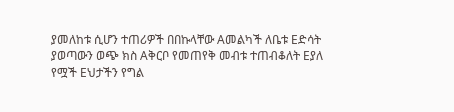ያመለከቱ ሲሆን ተጠሪዎች በበኩላቸው Aመልካች ለቤቱ Eድሳት ያወጣውን ወጭ ክስ Aቅርቦ የመጠየቅ መብቱ ተጠብቆለት Eያለ የሟች Eህታችን የግል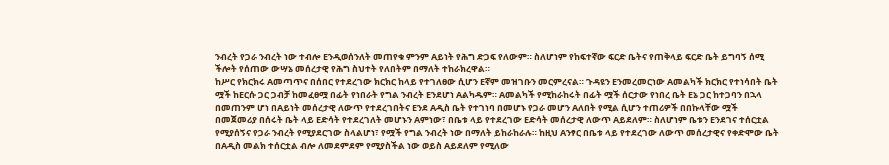ንብረት የጋራ ንብረት ነው ተብሎ Eንዲወሰንለት መጠየቁ ምንም Aይነት የሕግ ድጋፍ የለውም። ስለሆነም የከፍተኛው ፍርድ ቤትና የጠቅላይ ፍርድ ቤት ይግባኝ ሰሚ ችሎት የሰጠው ውሣኔ መሰረታዊ የሕግ ስህተት የለበትም በማለት ተከራክረዋል።
ከሥር የክርክሩ Aመጣጥና በሰበር የተደረገው ክርክር ከላይ የተገለፀው ሲሆን Eኛም መዝገቡን መርምረናል። ጉዳዩን Eንመረመርነው Aመልካች ክርክር የተነሳበት ቤት ሟች ከEርሱ ጋር ጋብቻ ከመፈፀሟ በፊት የነበራት የግል ንብረት Eንደሆነ Aልካዱም። Aመልካች የሚከራከሩት በፊት ሟች ሰርታው የነበረ ቤት Eኔ ጋር ከተጋባን በኋላ በመጠንም ሆነ በAይነት መሰረታዊ ለውጥ የተደረገበትና Eንደ Aዲስ ቤት የተገነባ በመሆኑ የጋራ መሆን Aለበት የሚል ሲሆን ተጠሪዎች በበኩላቸው ሟች በመጀመሪያ በሰሩት ቤት ላይ Eድሳት የተደረገለት መሆኑን Aምነው፣ በቤቱ ላይ የተደረገው Eድሳት መሰረታዊ ለውጥ Aይደለም። ስለሆነም ቤቱን Eንደገና ተሰርቷል የሚያሰኝና የጋራ ንብረት የሚያደርገው ስላልሆነ፣ የሟች የግል ንብረት ነው በማለት ይከራከራሉ። ከዚህ Aንፃር በቤቱ ላይ የተደረገው ለውጥ መሰረታዊና የቀድሞው ቤት በAዲስ መልክ ተሰርቷል ብሎ ለመደምደም የሚያስችል ነው ወይስ Aይደለም የሚለው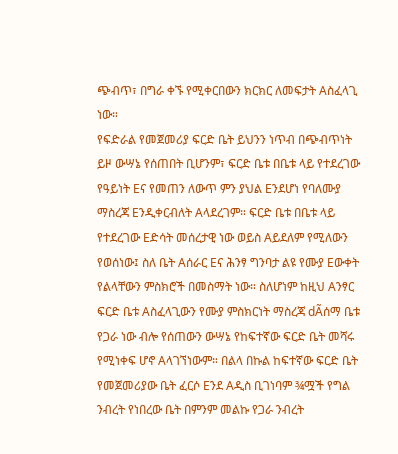ጭብጥ፣ በግራ ቀኙ የሚቀርበውን ክርክር ለመፍታት Aስፈላጊ ነው።
የፍድራል የመጀመሪያ ፍርድ ቤት ይህንን ነጥብ በጭብጥነት ይዞ ውሣኔ የሰጠበት ቢሆንም፣ ፍርድ ቤቱ በቤቱ ላይ የተደረገው የዓይነት Eና የመጠን ለውጥ ምን ያህል Eንደሆነ የባለሙያ ማስረጃ Eንዲቀርብለት Aላደረገም። ፍርድ ቤቱ በቤቱ ላይ የተደረገው Eድሳት መሰረታዊ ነው ወይስ Aይደለም የሚለውን የወሰነው፤ ስለ ቤት Aሰራር Eና ሕንፃ ግንባታ ልዩ የሙያ Eውቀት የልላቸውን ምስክሮች በመስማት ነው። ስለሆነም ከዚህ Aንፃር ፍርድ ቤቱ Aስፈላጊውን የሙያ ምስክርነት ማስረጃ dÃሰማ ቤቱ የጋራ ነው ብሎ የሰጠውን ውሣኔ የከፍተኛው ፍርድ ቤት መሻሩ የሚነቀፍ ሆኖ Aላገኘነውም። በልላ በኩል ከፍተኛው ፍርድ ቤት የመጀመሪያው ቤት ፈርሶ Eንደ Aዲስ ቢገነባም ¾ሟች የግል ንብረት የነበረው ቤት በምንም መልኩ የጋራ ንብረት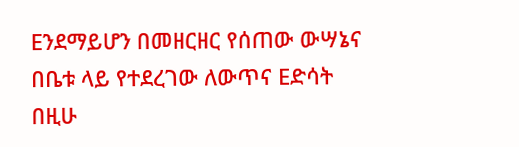Eንደማይሆን በመዘርዘር የሰጠው ውሣኔና በቤቱ ላይ የተደረገው ለውጥና Eድሳት በዚሁ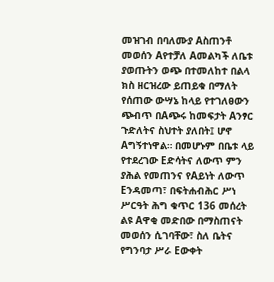መዝገብ በባለሙያ Aስጠንቶ መወሰን Aየተቻለ Aመልካች ለቤቱ ያወጡትን ወጭ በተመለከተ በልላ ክስ ዘርዝረው ይጠይቁ በማለት የሰጠው ውሣኔ ከላይ የተገለፀውን ጭብጥ በAጭሩ ከመፍታት Aንፃር ጉድለትና ስህተት ያለበት፤ ሆኖ Aግኝተነዋል። በመሆኑም በቤቱ ላይ የተደረገው Eድሳትና ለውጥ ምን ያሕል የመጠንና የAይነት ለውጥ Eንዳመጣ፣ በፍትሐብሕር ሥነ ሥርዓት ሕግ ቁጥር 136 መሰረት ልዩ Aዋቂ መድበው በማስጠናት መወሰን ሲገባቸው፣ ስለ ቤትና የግንባታ ሥራ Eውቀት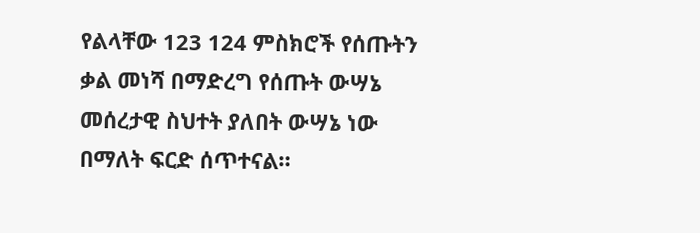የልላቸው 123 124 ምስክሮች የሰጡትን ቃል መነሻ በማድረግ የሰጡት ውሣኔ መሰረታዊ ስህተት ያለበት ውሣኔ ነው በማለት ፍርድ ሰጥተናል።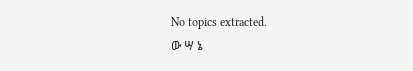No topics extracted.
ው ሣ ኔ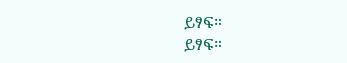ይፃፍ።
ይፃፍ።